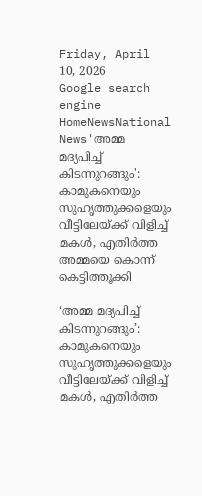Friday, April 10, 2026
Google search engine
HomeNewsNational News'അമ്മ മദ്യപിച്ച് കിടന്നുറങ്ങും': കാമുകനെയും സുഹൃത്തുക്കളെയും വീട്ടിലേയ്ക്ക് വിളിച്ച് മകള്‍, എതിര്‍ത്ത അമ്മയെ കൊന്ന് കെട്ടിത്തൂക്കി

‘അമ്മ മദ്യപിച്ച് കിടന്നുറങ്ങും’: കാമുകനെയും സുഹൃത്തുക്കളെയും വീട്ടിലേയ്ക്ക് വിളിച്ച് മകള്‍, എതിര്‍ത്ത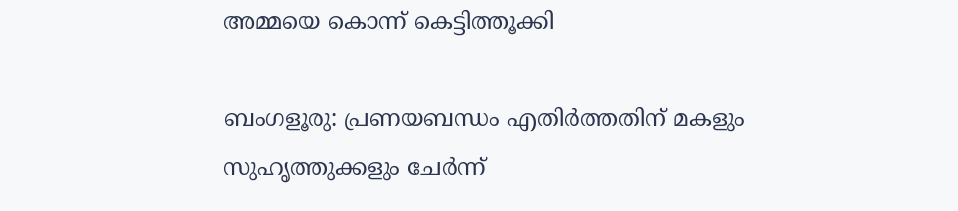അമ്മയെ കൊന്ന് കെട്ടിത്തൂക്കി

ബംഗളൂരു: പ്രണയബന്ധം എതിര്‍ത്തതിന് മകളും സുഹൃത്തുക്കളും ചേര്‍ന്ന്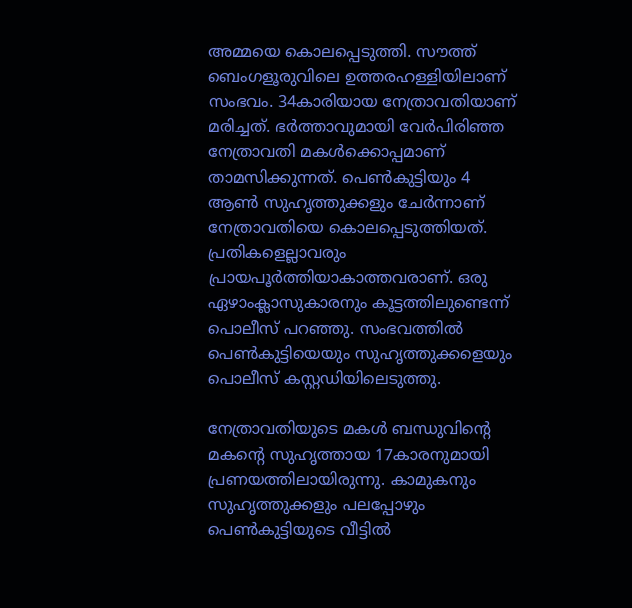അമ്മയെ കൊലപ്പെടുത്തി. സൗത്ത് ബെംഗളൂരുവിലെ ഉത്തരഹള്ളിയിലാണ് സംഭവം. 34കാരിയായ നേത്രാവതിയാണ് മരിച്ചത്. ഭര്‍ത്താവുമായി വേര്‍പിരിഞ്ഞ നേത്രാവതി മകള്‍ക്കൊപ്പമാണ് താമസിക്കുന്നത്. പെണ്‍കുട്ടിയും 4 ആണ്‍ സുഹൃത്തുക്കളും ചേര്‍ന്നാണ് നേത്രാവതിയെ കൊലപ്പെടുത്തിയത്. പ്രതികളെല്ലാവരും പ്രായപൂര്‍ത്തിയാകാത്തവരാണ്. ഒരു ഏഴാംക്ലാസുകാരനും കൂട്ടത്തിലുണ്ടെന്ന് പൊലീസ് പറഞ്ഞു. സംഭവത്തില്‍ പെണ്‍കുട്ടിയെയും സുഹൃത്തുക്കളെയും പൊലീസ് കസ്റ്റഡിയിലെടുത്തു.

നേത്രാവതിയുടെ മകള്‍ ബന്ധുവിന്റെ മകന്റെ സുഹൃത്തായ 17കാരനുമായി പ്രണയത്തിലായിരുന്നു. കാമുകനും സുഹൃത്തുക്കളും പലപ്പോഴും പെണ്‍കുട്ടിയുടെ വീട്ടില്‍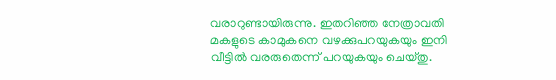വരാറുണ്ടായിരുന്നു. ഇതറിഞ്ഞ നേത്രാവതി മകളുടെ കാമുകനെ വഴക്കുപറയുകയും ഇനി വീട്ടില്‍ വരരുതെന്ന് പറയുകയും ചെയ്തു.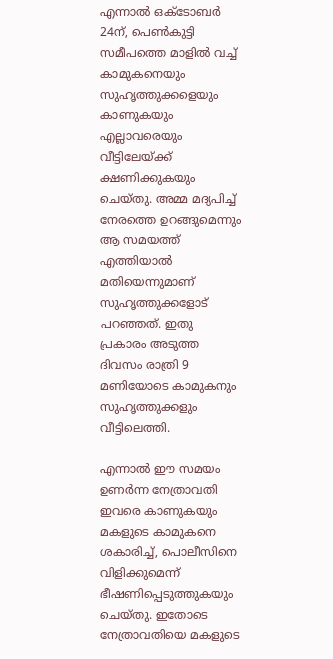എന്നാല്‍ ഒക്ടോബര്‍ 24ന്, പെണ്‍കുട്ടി സമീപത്തെ മാളില്‍ വച്ച് കാമുകനെയും സുഹൃത്തുക്കളെയും കാണുകയും എല്ലാവരെയും വീട്ടിലേയ്ക്ക് ക്ഷണിക്കുകയും ചെയ്തു. അമ്മ മദ്യപിച്ച് നേരത്തെ ഉറങ്ങുമെന്നും ആ സമയത്ത് എത്തിയാല്‍ മതിയെന്നുമാണ് സുഹൃത്തുക്കളോട് പറഞ്ഞത്. ഇതു പ്രകാരം അടുത്ത ദിവസം രാത്രി 9 മണിയോടെ കാമുകനും സുഹൃത്തുക്കളും വീട്ടിലെത്തി.

എന്നാല്‍ ഈ സമയം ഉണര്‍ന്ന നേത്രാവതി ഇവരെ കാണുകയും മകളുടെ കാമുകനെ ശകാരിച്ച്, പൊലീസിനെ വിളിക്കുമെന്ന് ഭീഷണിപ്പെടുത്തുകയും ചെയ്തു. ഇതോടെ നേത്രാവതിയെ മകളുടെ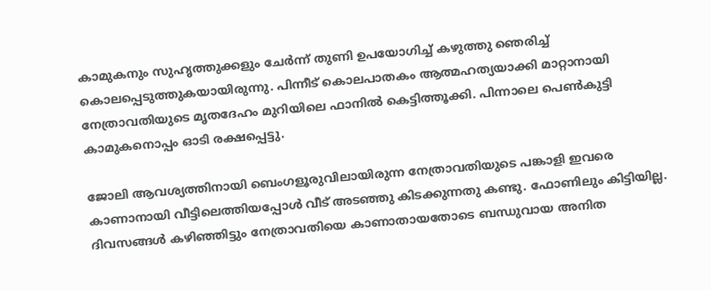കാമുകനും സുഹൃത്തുക്കളും ചേര്‍ന്ന് തുണി ഉപയോഗിച്ച് കഴുത്തു ഞെരിച്ച് കൊലപ്പെടുത്തുകയായിരുന്നു. പിന്നീട് കൊലപാതകം ആത്മഹത്യയാക്കി മാറ്റാനായി നേത്രാവതിയുടെ മൃതദേഹം മുറിയിലെ ഫാനില്‍ കെട്ടിത്തൂക്കി. പിന്നാലെ പെണ്‍കുട്ടി കാമുകനൊപ്പം ഓടി രക്ഷപ്പെട്ടു.

ജോലി ആവശ്യത്തിനായി ബെംഗളൂരുവിലായിരുന്ന നേത്രാവതിയുടെ പങ്കാളി ഇവരെ കാണാനായി വീട്ടിലെത്തിയപ്പോള്‍ വീട് അടഞ്ഞു കിടക്കുന്നതു കണ്ടു. ഫോണിലും കിട്ടിയില്ല. ദിവസങ്ങള്‍ കഴിഞ്ഞിട്ടും നേത്രാവതിയെ കാണാതായതോടെ ബന്ധുവായ അനിത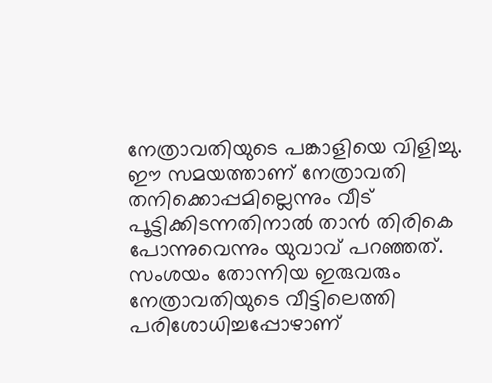നേത്രാവതിയുടെ പങ്കാളിയെ വിളിച്ചു. ഈ സമയത്താണ് നേത്രാവതി തനിക്കൊപ്പമില്ലെന്നും വീട് പൂട്ടിക്കിടന്നതിനാല്‍ താന്‍ തിരികെ പോന്നുവെന്നും യുവാവ് പറഞ്ഞത്. സംശയം തോന്നിയ ഇരുവരും നേത്രാവതിയുടെ വീട്ടിലെത്തി പരിശോധിച്ചപ്പോഴാണ്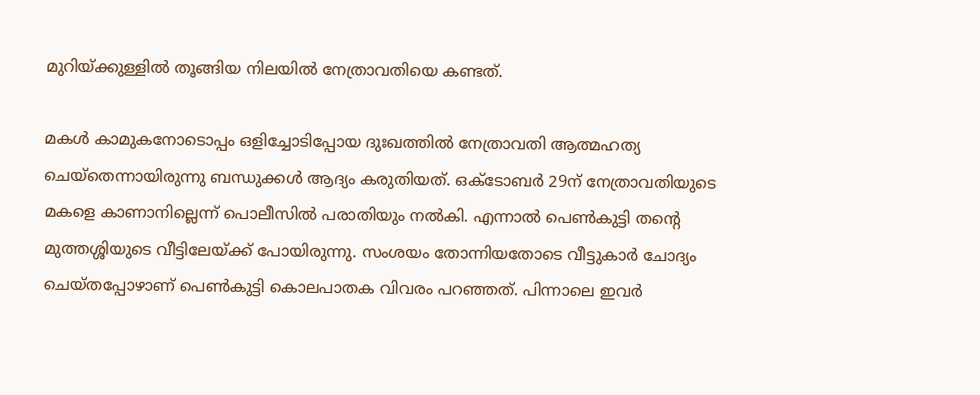മുറിയ്ക്കുള്ളില്‍ തൂങ്ങിയ നിലയില്‍ നേത്രാവതിയെ കണ്ടത്.

മകള്‍ കാമുകനോടൊപ്പം ഒളിച്ചോടിപ്പോയ ദുഃഖത്തില്‍ നേത്രാവതി ആത്മഹത്യ ചെയ്‌തെന്നായിരുന്നു ബന്ധുക്കള്‍ ആദ്യം കരുതിയത്. ഒക്ടോബര്‍ 29ന് നേത്രാവതിയുടെ മകളെ കാണാനില്ലെന്ന് പൊലീസില്‍ പരാതിയും നല്‍കി. എന്നാല്‍ പെണ്‍കുട്ടി തന്റെ മുത്തശ്ശിയുടെ വീട്ടിലേയ്ക്ക് പോയിരുന്നു. സംശയം തോന്നിയതോടെ വീട്ടുകാര്‍ ചോദ്യം ചെയ്തപ്പോഴാണ് പെണ്‍കുട്ടി കൊലപാതക വിവരം പറഞ്ഞത്. പിന്നാലെ ഇവര്‍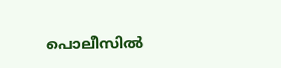പൊലീസില്‍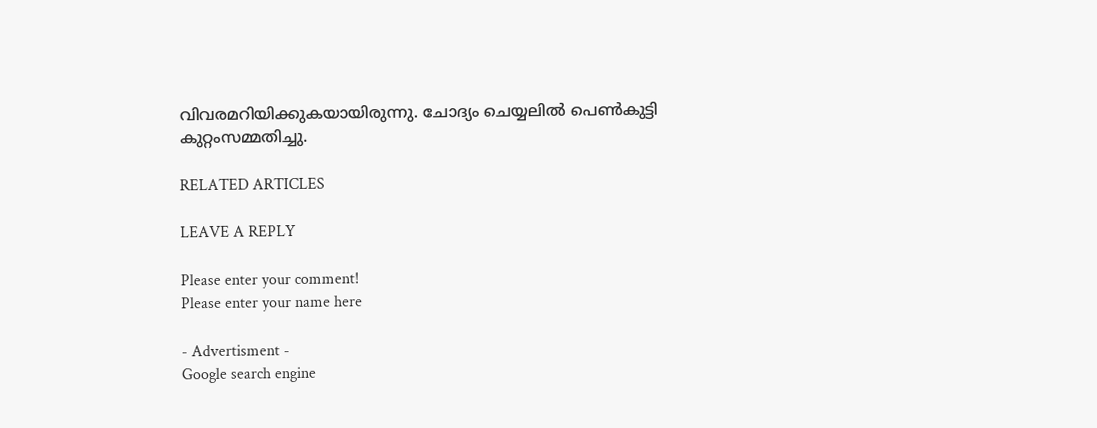വിവരമറിയിക്കുകയായിരുന്നു. ചോദ്യം ചെയ്യലില്‍ പെണ്‍കുട്ടി കുറ്റംസമ്മതിച്ചു.

RELATED ARTICLES

LEAVE A REPLY

Please enter your comment!
Please enter your name here

- Advertisment -
Google search engine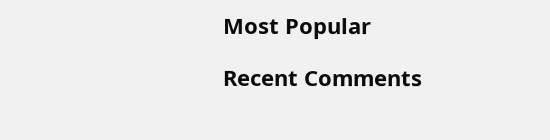Most Popular

Recent Comments